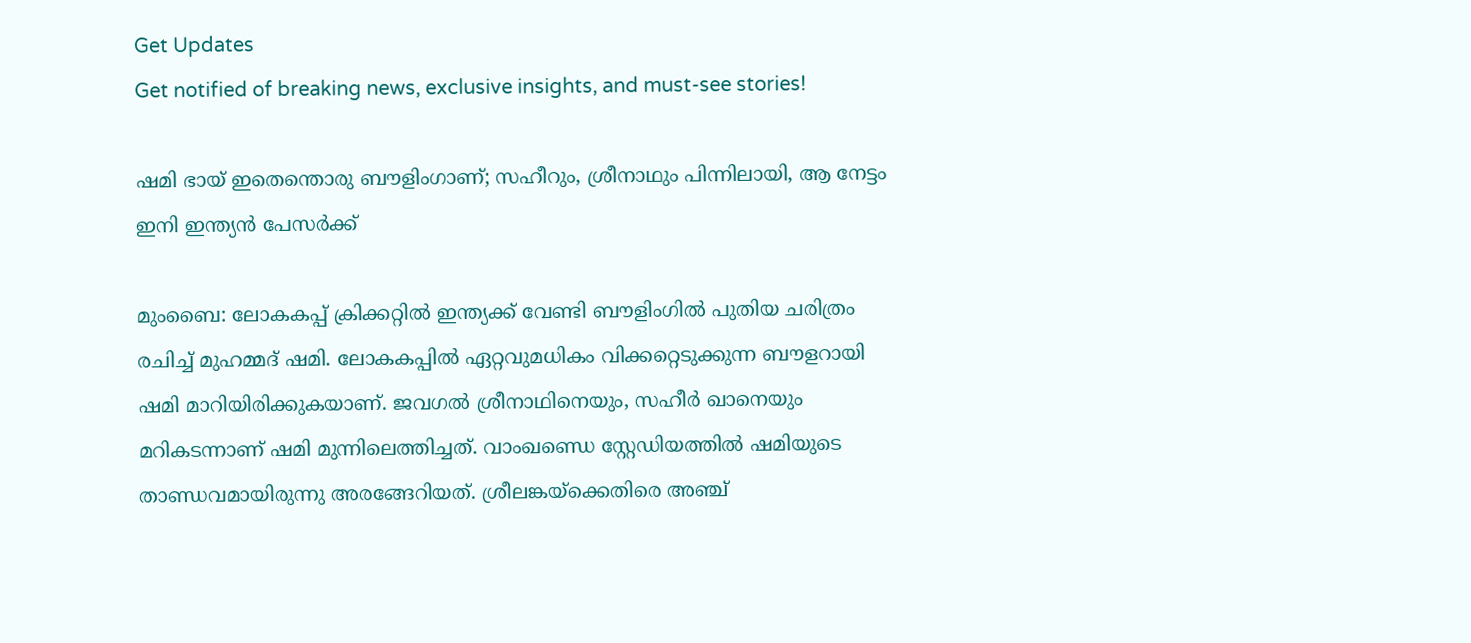Get Updates
Get notified of breaking news, exclusive insights, and must-see stories!

ഷമി ഭായ് ഇതെന്തൊരു ബൗളിംഗാണ്; സഹീറും, ശ്രീനാഥും പിന്നിലായി, ആ നേട്ടം ഇനി ഇന്ത്യന്‍ പേസര്‍ക്ക്

മുംബൈ: ലോകകപ്പ് ക്രിക്കറ്റില്‍ ഇന്ത്യക്ക് വേണ്ടി ബൗളിംഗില്‍ പുതിയ ചരിത്രം രചിച്ച് മുഹമ്മദ് ഷമി. ലോകകപ്പില്‍ ഏറ്റവുമധികം വിക്കറ്റെടുക്കുന്ന ബൗളറായി ഷമി മാറിയിരിക്കുകയാണ്. ജവഗല്‍ ശ്രീനാഥിനെയും, സഹീര്‍ ഖാനെയും മറികടന്നാണ് ഷമി മുന്നിലെത്തിച്ചത്. വാംഖണ്ഡെ സ്റ്റേഡിയത്തില്‍ ഷമിയുടെ താണ്ഡവമായിരുന്നു അരങ്ങേറിയത്. ശ്രീലങ്കയ്‌ക്കെതിരെ അഞ്ച്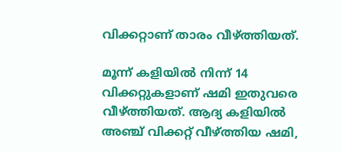വിക്കറ്റാണ് താരം വീഴ്ത്തിയത്.

മൂന്ന് കളിയില്‍ നിന്ന് 14 വിക്കറ്റുകളാണ് ഷമി ഇതുവരെ വീഴ്ത്തിയത്. ആദ്യ കളിയില്‍ അഞ്ച് വിക്കറ്റ് വീഴ്ത്തിയ ഷമി,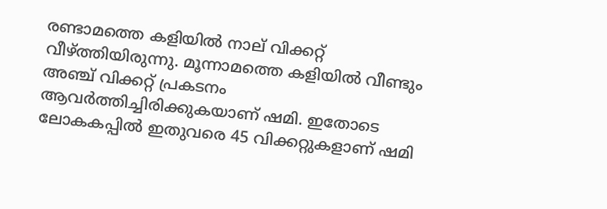രണ്ടാമത്തെ കളിയില്‍ നാല് വിക്കറ്റ് വീഴ്ത്തിയിരുന്നു. മൂന്നാമത്തെ കളിയില്‍ വീണ്ടും അഞ്ച് വിക്കറ്റ് പ്രകടനം ആവര്‍ത്തിച്ചിരിക്കുകയാണ് ഷമി. ഇതോടെ ലോകകപ്പില്‍ ഇതുവരെ 45 വിക്കറ്റുകളാണ് ഷമി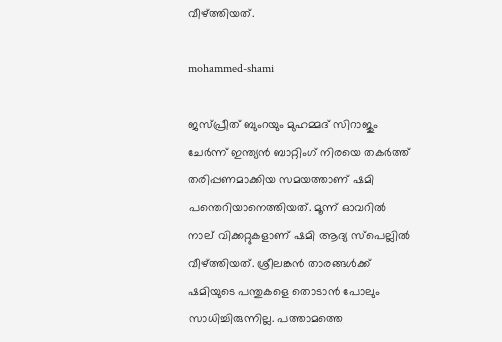വീഴ്ത്തിയത്.

mohammed-shami

ജസ്പ്രീത് ബുംറയും മുഹമ്മദ് സിറാജും ചേര്‍ന്ന് ഇന്ത്യന്‍ ബാറ്റിംഗ് നിരയെ തകര്‍ത്ത് തരിപ്പണമാക്കിയ സമയത്താണ് ഷമി പന്തെറിയാനെത്തിയത്. മൂന്ന് ഓവറില്‍ നാല് വിക്കറ്റുകളാണ് ഷമി ആദ്യ സ്‌പെല്ലില്‍ വീഴ്ത്തിയത്. ശ്രീലങ്കന്‍ താരങ്ങള്‍ക്ക് ഷമിയുടെ പന്തുകളെ തൊടാന്‍ പോലും സാധിച്ചിരുന്നില്ല. പത്താമത്തെ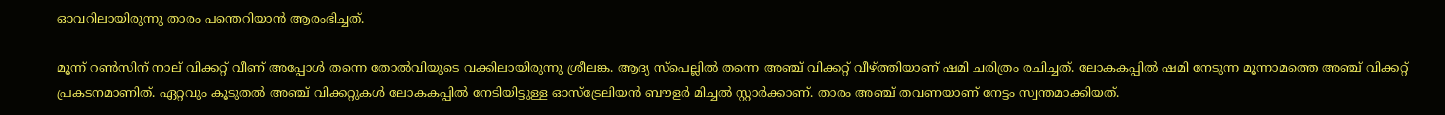ഓവറിലായിരുന്നു താരം പന്തെറിയാന്‍ ആരംഭിച്ചത്.

മൂന്ന് റണ്‍സിന് നാല് വിക്കറ്റ് വീണ് അപ്പോള്‍ തന്നെ തോല്‍വിയുടെ വക്കിലായിരുന്നു ശ്രീലങ്ക. ആദ്യ സ്‌പെല്ലില്‍ തന്നെ അഞ്ച് വിക്കറ്റ് വീഴ്ത്തിയാണ് ഷമി ചരിത്രം രചിച്ചത്. ലോകകപ്പില്‍ ഷമി നേടുന്ന മൂന്നാമത്തെ അഞ്ച് വിക്കറ്റ് പ്രകടനമാണിത്. ഏറ്റവും കൂടുതല്‍ അഞ്ച് വിക്കറ്റുകള്‍ ലോകകപ്പില്‍ നേടിയിട്ടുള്ള ഓസ്‌ട്രേലിയന്‍ ബൗളര്‍ മിച്ചല്‍ സ്റ്റാര്‍ക്കാണ്. താരം അഞ്ച് തവണയാണ് നേട്ടം സ്വന്തമാക്കിയത്.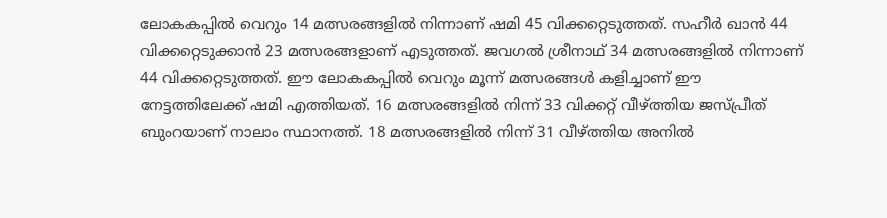ലോകകപ്പില്‍ വെറും 14 മത്സരങ്ങളില്‍ നിന്നാണ് ഷമി 45 വിക്കറ്റെടുത്തത്. സഹീര്‍ ഖാന്‍ 44 വിക്കറ്റെടുക്കാന്‍ 23 മത്സരങ്ങളാണ് എടുത്തത്. ജവഗല്‍ ശ്രീനാഥ് 34 മത്സരങ്ങളില്‍ നിന്നാണ് 44 വിക്കറ്റെടുത്തത്. ഈ ലോകകപ്പില്‍ വെറും മൂന്ന് മത്സരങ്ങള്‍ കളിച്ചാണ് ഈ നേട്ടത്തിലേക്ക് ഷമി എത്തിയത്. 16 മത്സരങ്ങളില്‍ നിന്ന് 33 വിക്കറ്റ് വീഴ്ത്തിയ ജസ്പ്രീത് ബുംറയാണ് നാലാം സ്ഥാനത്ത്. 18 മത്സരങ്ങളില്‍ നിന്ന് 31 വീഴ്ത്തിയ അനില്‍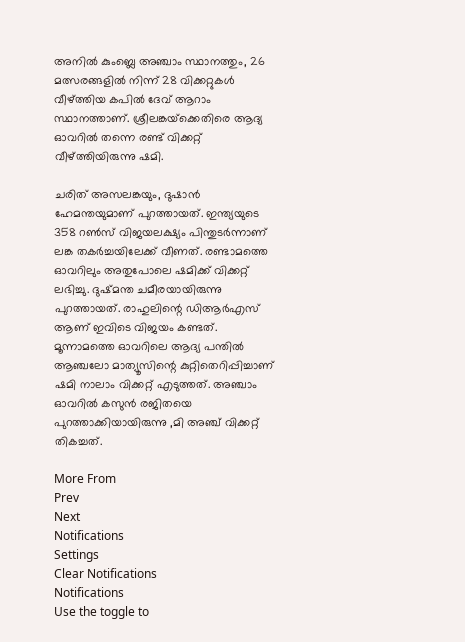അനില്‍ കുംബ്ലെ അഞ്ചാം സ്ഥാനത്തും, 26 മത്സരങ്ങളില്‍ നിന്ന് 28 വിക്കറ്റുകള്‍ വീഴ്ത്തിയ കപില്‍ ദേവ് ആറാം സ്ഥാനത്താണ്. ശ്രീലങ്കയ്‌ക്കെതിരെ ആദ്യ ഓവറില്‍ തന്നെ രണ്ട് വിക്കറ്റ് വീഴ്ത്തിയിരുന്നു ഷമി.

ചരിത് അസലങ്കയും, ദുഷാന്‍ ഹേമന്തയുമാണ് പുറത്തായത്. ഇന്ത്യയുടെ 358 റണ്‍സ് വിജയലക്ഷ്യം പിന്തുടര്‍ന്നാണ് ലങ്ക തകര്‍ച്ചയിലേക്ക് വീണത്. രണ്ടാമത്തെ ഓവറിലും അതുപോലെ ഷമിക്ക് വിക്കറ്റ് ലഭിച്ചു. ദുഷ്മന്ത ചമീരയായിരുന്നു പുറത്തായത്. രാഹുലിന്റെ ഡിആര്‍എസ് ആണ് ഇവിടെ വിജയം കണ്ടത്. മൂന്നാമത്തെ ഓവറിലെ ആദ്യ പന്തില്‍ ആഞ്ചലോ മാത്യൂസിന്റെ കുറ്റിതെറിപ്പിച്ചാണ് ഷമി നാലാം വിക്കറ്റ് എടുത്തത്. അഞ്ചാം ഓവറില്‍ കസുന്‍ രജിതയെ പുറത്താക്കിയായിരുന്നു ,മി അഞ്ച് വിക്കറ്റ് തികച്ചത്.

More From
Prev
Next
Notifications
Settings
Clear Notifications
Notifications
Use the toggle to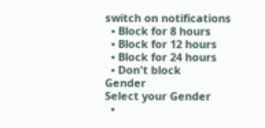switch on notifications
  • Block for 8 hours
  • Block for 12 hours
  • Block for 24 hours
  • Don't block
Gender
Select your Gender
  •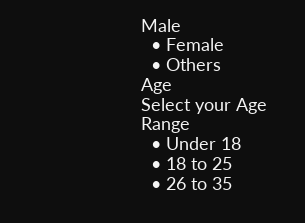Male
  • Female
  • Others
Age
Select your Age Range
  • Under 18
  • 18 to 25
  • 26 to 35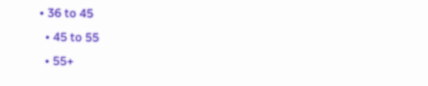• 36 to 45
  • 45 to 55
  • 55+